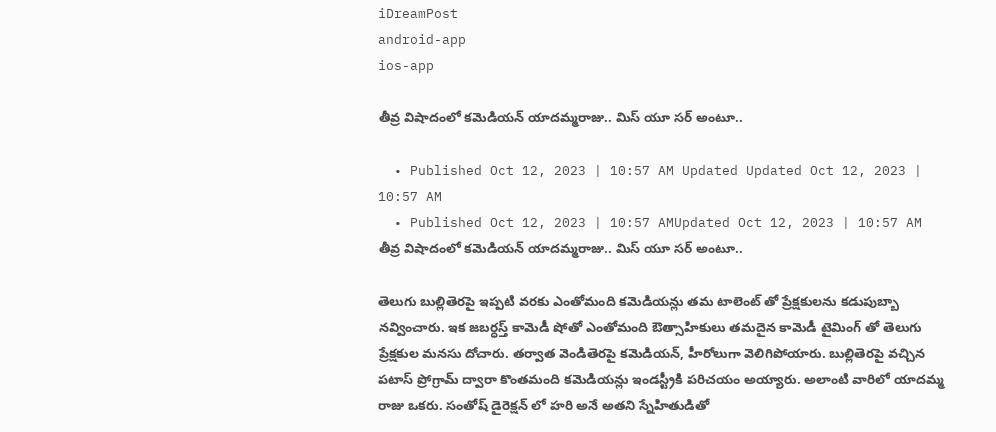iDreamPost
android-app
ios-app

తీవ్ర విషాదంలో కమెడియన్ యాదమ్మరాజు.. మిస్ యూ సర్ అంటూ..

  • Published Oct 12, 2023 | 10:57 AM Updated Updated Oct 12, 2023 | 10:57 AM
  • Published Oct 12, 2023 | 10:57 AMUpdated Oct 12, 2023 | 10:57 AM
తీవ్ర విషాదంలో కమెడియన్ యాదమ్మరాజు.. మిస్ యూ సర్ అంటూ..

తెలుగు బుల్లితెరపై ఇప్పటి వరకు ఎంతోమంది కమెడియన్లు తమ టాలెంట్ తో ప్రేక్షకులను కడుపుబ్బా నవ్వించారు. ఇక జబర్ధస్త్ కామెడీ షోతో ఎంతోమంది ఔత్సాహికులు తమదైన కామెడీ టైమింగ్ తో తెలుగు ప్రేక్షకుల మనసు దోచారు. తర్వాత వెండితెరపై కమెడియన్, హీరోలుగా వెలిగిపోయారు. బుల్లితెరపై వచ్చిన పటాస్ ప్రోగ్రామ్ ద్వారా కొంతమంది కమెడియన్లు ఇండస్ట్రీకి పరిచయం అయ్యారు. అలాంటి వారిలో యాదమ్మ రాజు ఒకరు. సంతోష్ డైరెక్షన్ లో హరి అనే అతని స్నేహితుడితో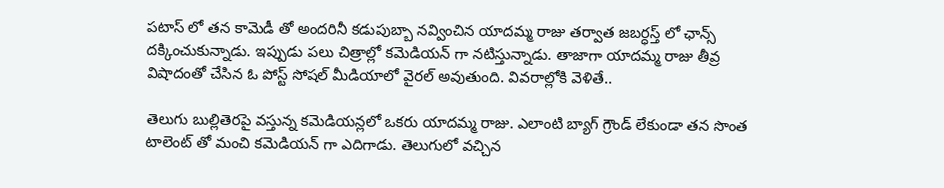పటాస్ లో తన కామెడీ తో అందరినీ కడుపుబ్బా నవ్వించిన యాదమ్మ రాజు తర్వాత జబర్ధస్త్ లో ఛాన్స్ దక్కించుకున్నాడు. ఇప్పుడు పలు చిత్రాల్లో కమెడియన్ గా నటిస్తున్నాడు. తాజాగా యాదమ్మ రాజు తీవ్ర విషాదంతో చేసిన ఓ పోస్ట్ సోషల్ మీడియాలో వైరల్ అవుతుంది. వివరాల్లోకి వెళితే..

తెలుగు బుల్లితెరపై వస్తున్న కమెడియన్లలో ఒకరు యాదమ్మ రాజు. ఎలాంటి బ్యాగ్ గ్రౌండ్ లేకుండా తన సొంత టాలెంట్ తో మంచి కమెడియన్ గా ఎదిగాడు. తెలుగులో వచ్చిన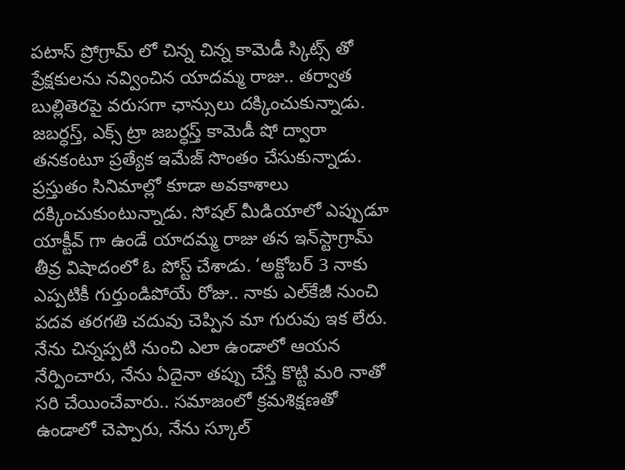పటాస్ ప్రోగ్రామ్ లో చిన్న చిన్న కామెడీ స్కిట్స్ తో ప్రేక్షకులను నవ్వించిన యాదమ్మ రాజు.. తర్వాత బుల్లితెరపై వరుసగా ఛాన్సులు దక్కించుకున్నాడు. జబర్ధస్త్, ఎక్స్ ట్రా జబర్ధస్త్ కామెడీ షో ద్వారా తనకంటూ ప్రత్యేక ఇమేజ్ సొంతం చేసుకున్నాడు. ప్రస్తుతం సినిమాల్లో కూడా అవకాశాలు దక్కించుకుంటున్నాడు. సోషల్ మీడియాలో ఎప్పుడూ యాక్టీవ్ గా ఉండే యాదమ్మ రాజు తన ఇన్‌స్టాగ్రామ్ తీవ్ర విషాదంలో ఓ పోస్ట్ చేశాడు. ‘అక్టోబర్ 3 నాకు ఎప్పటికీ గుర్తుండిపోయే రోజు.. నాకు ఎల్‌కేజీ నుంచి పదవ తరగతి చదువు చెప్పిన మా గురువు ఇక లేరు. నేను చిన్నప్పటి నుంచి ఎలా ఉండాలో ఆయన నేర్పించారు, నేను ఏదైనా తప్పు చేస్తే కొట్టి మరి నాతో సరి చేయించేవారు.. సమాజంలో క్రమశిక్షణతో ఉండాలో చెప్పారు, నేను స్కూల్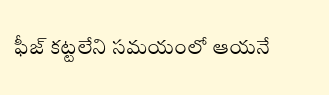ఫీజ్ కట్టలేని సమయంలో ఆయనే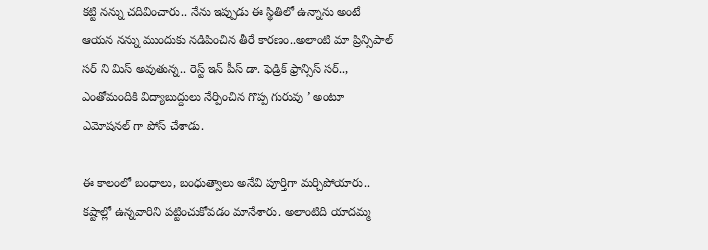కట్టి నన్ను చదివించారు.. నేను ఇప్పుడు ఈ స్థితిలో ఉన్నాను అంటే ఆయన నన్ను ముందుకు నడిపించిన తీరే కారణం..అలాంటి మా ప్రిన్సిపాల్ సర్ ని మిస్ అవుతున్న.. రెస్ట్ ఇన్ పీస్ డా. ఫెడ్రిక్ ఫ్రాన్సిస్ సర్.., ఎంతోమందికి విద్యాబుద్దులు నేర్పించిన గొప్ప గురువు ’ అంటూ ఎమోషనల్ గా పోస్ చేశాడు.

ఈ కాలంలో బంధాలు, బంధుత్వాలు అనేవి పూర్తిగా మర్చిపోయారు.. కష్టాల్లో ఉన్నవారిని పట్టించుకోవడం మానేశారు. అలాంటిది యాదమ్మ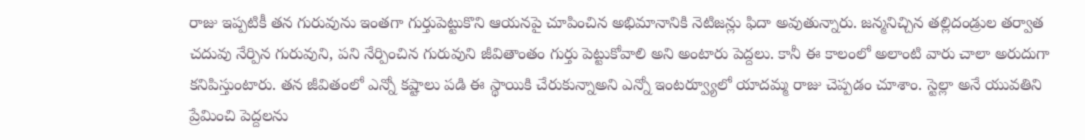రాజు ఇప్పటికీ తన గురువును ఇంతగా గుర్తుపెట్టుకొని ఆయనపై చూపించిన అభిమానానికి నెటిజన్లు ఫిదా అవుతున్నారు. జన్మనిచ్చిన తల్లిదండ్రుల తర్వాత చదువు నేర్పిన గురువుని, పని నేర్పించిన గురువుని జీవితాంతం గుర్తు పెట్టుకోవాలి అని అంటారు పెద్దలు. కానీ ఈ కాలంలో అలాంటి వారు చాలా అరుదుగా కనిపిస్తుంటారు. తన జీవితంలో ఎన్నో కష్టాలు పడి ఈ స్థాయికి చేరుకున్నాఅని ఎన్నో ఇంటర్వ్యూలో యాదమ్మ రాజు చెప్పడం చూశాం. స్టెల్లా అనే యువతిని ప్రేమించి పెద్దలను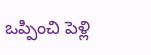ఒప్పించి పెళ్లి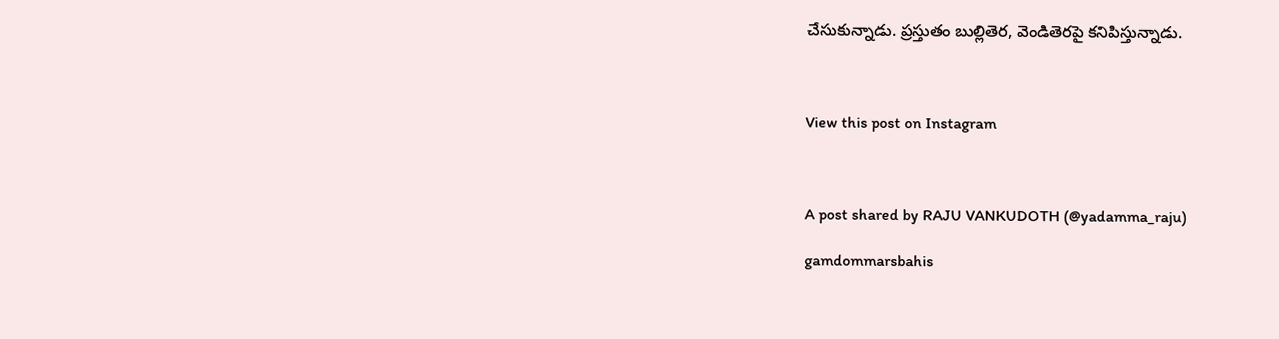చేసుకున్నాడు. ప్రస్తుతం బుల్లితెర, వెండితెరపై కనిపిస్తున్నాడు.



View this post on Instagram



A post shared by RAJU VANKUDOTH (@yadamma_raju)

gamdommarsbahis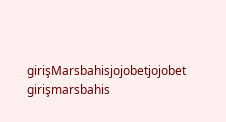girişMarsbahisjojobetjojobet girişmarsbahis